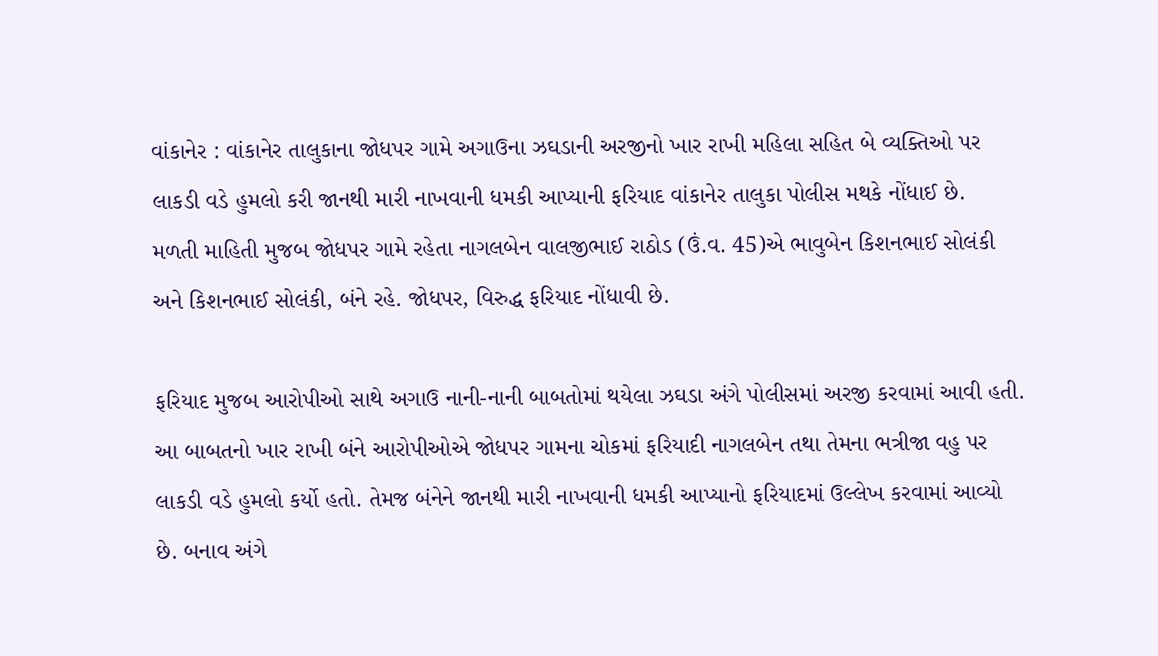વાંકાનેર : વાંકાનેર તાલુકાના જોધપર ગામે અગાઉના ઝઘડાની અરજીનો ખાર રાખી મહિલા સહિત બે વ્યક્તિઓ પર લાકડી વડે હુમલો કરી જાનથી મારી નાખવાની ધમકી આપ્યાની ફરિયાદ વાંકાનેર તાલુકા પોલીસ મથકે નોંધાઈ છે.
મળતી માહિતી મુજબ જોધપર ગામે રહેતા નાગલબેન વાલજીભાઈ રાઠોડ (ઉં.વ. 45)એ ભાવુબેન કિશનભાઈ સોલંકી અને કિશનભાઈ સોલંકી, બંને રહે. જોધપર, વિરુદ્ધ ફરિયાદ નોંધાવી છે.

ફરિયાદ મુજબ આરોપીઓ સાથે અગાઉ નાની-નાની બાબતોમાં થયેલા ઝઘડા અંગે પોલીસમાં અરજી કરવામાં આવી હતી. આ બાબતનો ખાર રાખી બંને આરોપીઓએ જોધપર ગામના ચોકમાં ફરિયાદી નાગલબેન તથા તેમના ભત્રીજા વહુ પર લાકડી વડે હુમલો કર્યો હતો. તેમજ બંનેને જાનથી મારી નાખવાની ધમકી આપ્યાનો ફરિયાદમાં ઉલ્લેખ કરવામાં આવ્યો છે. બનાવ અંગે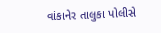વાંકાનેર તાલુકા પોલીસે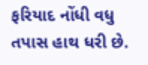ફરિયાદ નોંધી વધુ તપાસ હાથ ધરી છે.